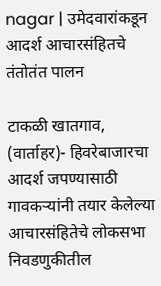nagar | उमेदवारांकडून आदर्श आचारसंहितचे तंतोतंत पालन

टाकळी खातगाव, (वार्ताहर)- हिवरेबाजारचा आदर्श जपण्यासाठी गावकऱ्यांनी तयार केलेल्या आचारसंहितेचे लोकसभा निवडणुकीतील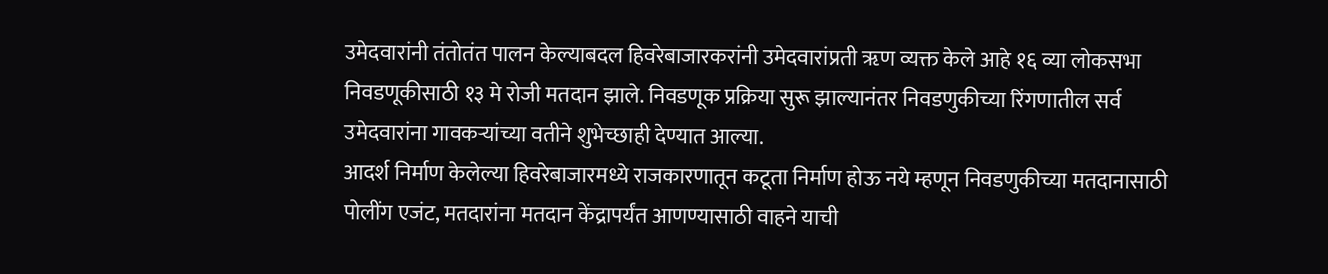उमेदवारांनी तंतोतंत पालन केल्याबदल हिवरेबाजारकरांनी उमेदवारांप्रती ॠण व्यक्त केले आहे १६ व्या लोकसभा निवडणूकीसाठी १३ मे रोजी मतदान झाले. निवडणूक प्रक्रिया सुरू झाल्यानंतर निवडणुकीच्या रिंगणातील सर्व उमेदवारांना गावकऱ्यांच्या वतीने शुभेच्छाही देण्यात आल्या.
आदर्श निर्माण केलेल्या हिवरेबाजारमध्ये राजकारणातून कटूता निर्माण होऊ नये म्हणून निवडणुकीच्या मतदानासाठी पोलींग एजंट, मतदारांना मतदान केंद्रापर्यंत आणण्यासाठी वाहने याची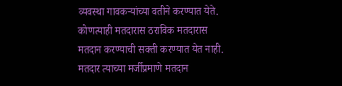व्यवस्था गावकऱ्यांच्या वतीने करण्यात येते. कोणत्याही मतदारास ठराविक मतदारास मतदान करण्याची सक्ती करण्यात येत नाही.
मतदार त्याच्या मर्जीप्रमाणे मतदान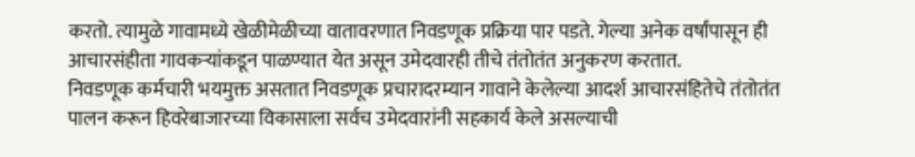करतो. त्यामुळे गावामध्ये खेळीमेळीच्या वातावरणात निवडणूक प्रक्रिया पार पडते. गेल्या अनेक वर्षांपासून ही आचारसंहीता गावकऱ्यांकडून पाळण्यात येत असून उमेदवारही तीचे तंतोतंत अनुकरण करतात.
निवडणूक कर्मचारी भयमुक्त असतात निवडणूक प्रचारादरम्यान गावाने केलेल्या आदर्श आचारसंहितेचे तंतोतंत पालन करून हिवरेबाजारच्या विकासाला सर्वच उमेदवारांनी सहकार्य केले असल्याची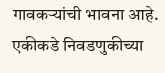गावकऱ्यांची भावना आहे.
एकीकडे निवडणुकीच्या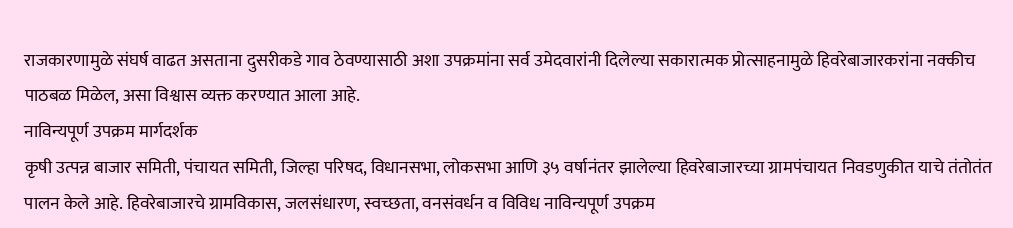राजकारणामुळे संघर्ष वाढत असताना दुसरीकडे गाव ठेवण्यासाठी अशा उपक्रमांना सर्व उमेदवारांनी दिलेल्या सकारात्मक प्रोत्साहनामुळे हिवरेबाजारकरांना नक्कीच पाठबळ मिळेल, असा विश्वास व्यक्त करण्यात आला आहे.
नाविन्यपूर्ण उपक्रम मार्गदर्शक
कृषी उत्पन्न बाजार समिती, पंचायत समिती, जिल्हा परिषद, विधानसभा, लोकसभा आणि ३५ वर्षानंतर झालेल्या हिवरेबाजारच्या ग्रामपंचायत निवडणुकीत याचे तंतोतंत पालन केले आहे. हिवरेबाजारचे ग्रामविकास, जलसंधारण, स्वच्छता, वनसंवर्धन व विविध नाविन्यपूर्ण उपक्रम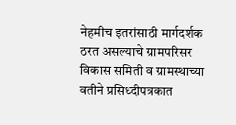नेहमीच इतरांसाठी मार्गदर्शक ठरत असल्याचे ग्रामपरिसर विकास समिती व ग्रामस्थाच्या वतीने प्रसिध्दीपत्रकात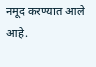नमूद करण्यात आले आहे.